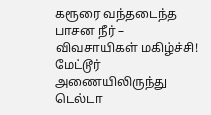கரூரை வந்தடைந்த பாசன நீர் – விவசாயிகள் மகிழ்ச்சி!
மேட்டூர் அணையிலிருந்து டெல்டா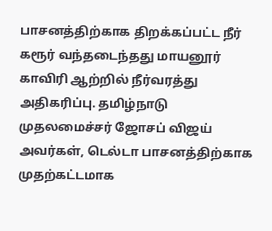பாசனத்திற்காக திறக்கப்பட்ட நீர் கரூர் வந்தடைந்தது மாயனூர் காவிரி ஆற்றில் நீர்வரத்து அதிகரிப்பு. தமிழ்நாடு முதலமைச்சர் ஜோசப் விஜய் அவர்கள், டெல்டா பாசனத்திற்காக முதற்கட்டமாக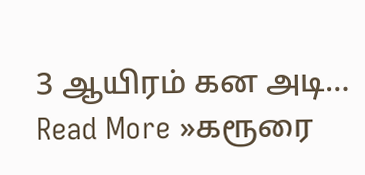3 ஆயிரம் கன அடி… Read More »கரூரை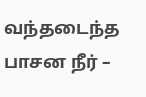வந்தடைந்த பாசன நீர் –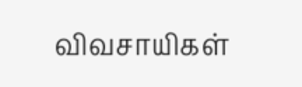விவசாயிகள்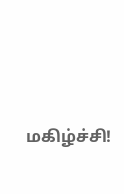மகிழ்ச்சி!